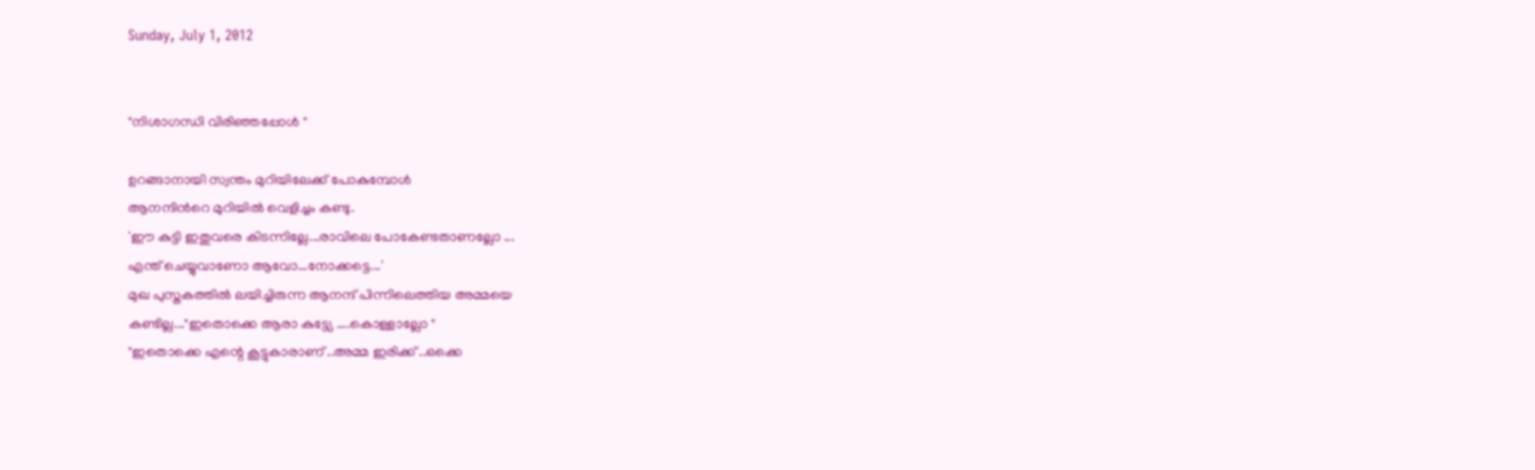Sunday, July 1, 2012


"നിശാഗന്ധി വിരിഞ്ഞപ്പോള്‍ "

ഉറങ്ങാനായി സ്വന്തം മുറിയിലേക്ക് പോകുമ്പോള്‍
ആനന്ദിന്‍റെ മുറിയില്‍ വെളിച്ചം കണ്ടു.
'ഈ കുട്ടി ഇതുവരെ കിടന്നില്ലേ...രാവിലെ പോകേണ്ടതാണല്ലോ ...
എന്ത് ചെയ്യുവാണോ ആവോ...നോക്കട്ടെ...'
മുഖ പുസ്തകത്തില്‍ ലയിച്ചിരുന്ന ആനന്ദ് പിന്നിലെത്തിയ അമ്മയെ
കണ്ടില്ല..."ഇതൊക്കെ ആരാ കുട്ട്യേ ....കൊള്ളാല്ലോ "
"ഇതൊക്കെ എന്റെ കൂട്ടുകാരാണ് ..അമ്മ ഇരിക്ക് ..ഒക്കെ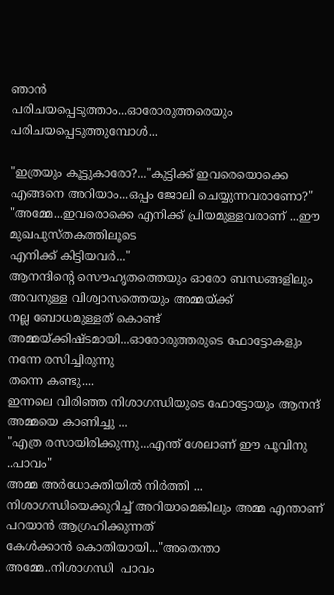ഞാന്‍
പരിചയപ്പെടുത്താം...ഓരോരുത്തരെയും പരിചയപ്പെടുത്തുമ്പോള്‍...

"ഇത്രയും കൂട്ടുകാരോ?..."കുട്ടിക്ക് ഇവരെയൊക്കെ എങ്ങനെ അറിയാം...ഒപ്പം ജോലി ചെയ്യുന്നവരാണോ?"
"അമ്മേ...ഇവരൊക്കെ എനിക്ക് പ്രിയമുള്ളവരാണ് ...ഈ മുഖപുസ്തകത്തിലൂടെ
എനിക്ക് കിട്ടിയവര്‍..."
ആനന്ദിന്‍റെ സൌഹൃതത്തെയും ഓരോ ബന്ധങ്ങളിലും അവനുള്ള വിശ്വാസത്തെയും അമ്മയ്ക്ക്
നല്ല ബോധമുള്ളത് കൊണ്ട് അമ്മയ്ക്കിഷ്ടമായി...ഓരോരുത്തരുടെ ഫോട്ടോകളും നന്നേ രസിച്ചിരുന്നു
തന്നെ കണ്ടു....
ഇന്നലെ വിരിഞ്ഞ നിശാഗന്ധിയുടെ ഫോട്ടോയും ആനന്ദ് അമ്മയെ കാണിച്ചു ...
"എത്ര രസായിരിക്കുന്നു...എന്ത് ശേലാണ് ഈ പൂവിനു  ..പാവം"
അമ്മ അര്‍ധോക്തിയില്‍ നിര്‍ത്തി ...
നിശാഗന്ധിയെക്കുറിച്ച് അറിയാമെങ്കിലും അമ്മ എന്താണ് പറയാന്‍ ആഗ്രഹിക്കുന്നത്
കേള്‍ക്കാന്‍ കൊതിയായി..."അതെന്താ അമ്മേ..നിശാഗന്ധി  പാവം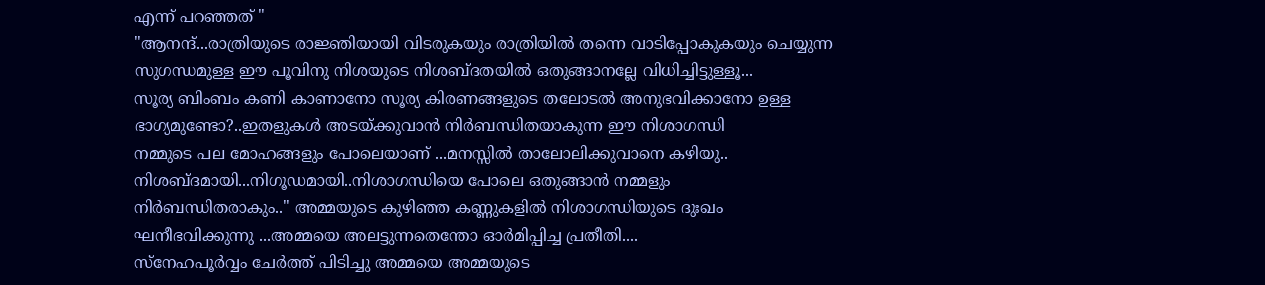എന്ന് പറഞ്ഞത് "
"ആനന്ദ്...രാത്രിയുടെ രാജ്ഞിയായി വിടരുകയും രാത്രിയില്‍ തന്നെ വാടിപ്പോകുകയും ചെയ്യുന്ന
സുഗന്ധമുള്ള ഈ പൂവിനു നിശയുടെ നിശബ്ദതയില്‍ ഒതുങ്ങാനല്ലേ വിധിച്ചിട്ടുള്ളൂ...
സൂര്യ ബിംബം കണി കാണാനോ സൂര്യ കിരണങ്ങളുടെ തലോടല്‍ അനുഭവിക്കാനോ ഉള്ള
ഭാഗ്യമുണ്ടോ?..ഇതളുകള്‍ അടയ്ക്കുവാന്‍ നിര്‍ബന്ധിതയാകുന്ന ഈ നിശാഗന്ധി
നമ്മുടെ പല മോഹങ്ങളും പോലെയാണ് ...മനസ്സില്‍ താലോലിക്കുവാനെ കഴിയു..
നിശബ്ദമായി...നിഗൂഡമായി..നിശാഗന്ധിയെ പോലെ ഒതുങ്ങാന്‍ നമ്മളും
നിര്‍ബന്ധിതരാകും.." അമ്മയുടെ കുഴിഞ്ഞ കണ്ണുകളില്‍ നിശാഗന്ധിയുടെ ദുഃഖം
ഘനീഭവിക്കുന്നു ...അമ്മയെ അലട്ടുന്നതെന്തോ ഓര്‍മിപ്പിച്ച പ്രതീതി....
സ്നേഹപൂര്‍വ്വം ചേര്‍ത്ത് പിടിച്ചു അമ്മയെ അമ്മയുടെ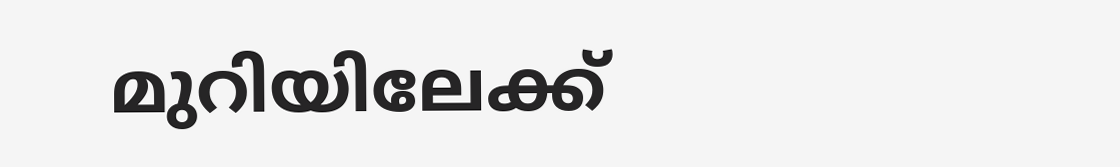മുറിയിലേക്ക്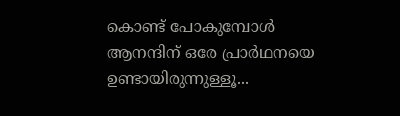കൊണ്ട് പോകുമ്പോള്‍  ആനന്ദിന് ഒരേ പ്രാര്‍ഥനയെ ഉണ്ടായിരുന്നുള്ളൂ...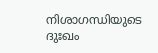നിശാഗന്ധിയുടെ ദുഃഖം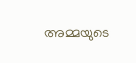അമ്മയുടെ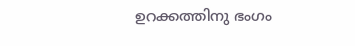ഉറക്കത്തിനു ഭംഗം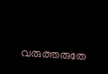വരുത്തരുതേ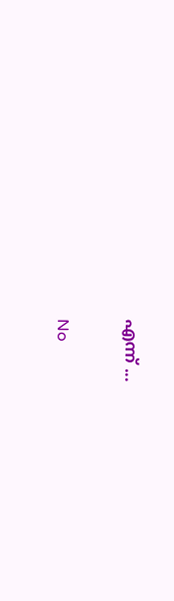എന്ന് ...

No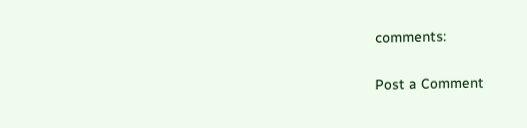comments:

Post a Comment